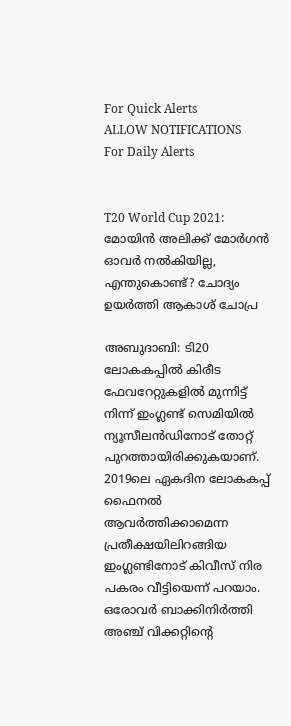For Quick Alerts
ALLOW NOTIFICATIONS
For Daily Alerts


T20 World Cup 2021: മോയിന്‍ അലിക്ക് മോര്‍ഗന്‍ ഓവര്‍ നല്‍കിയില്ല, എന്തുകൊണ്ട്? ചോദ്യം ഉയര്‍ത്തി ആകാശ് ചോപ്ര

അബുദാബി: ടി20 ലോകകപ്പില്‍ കിരീട ഫേവറേറ്റുകളില്‍ മുന്നിട്ട് നിന്ന് ഇംഗ്ലണ്ട് സെമിയില്‍ ന്യൂസീലന്‍ഡിനോട് തോറ്റ് പുറത്തായിരിക്കുകയാണ്. 2019ലെ ഏകദിന ലോകകപ്പ് ഫൈനല്‍ ആവര്‍ത്തിക്കാമെന്ന പ്രതീക്ഷയിലിറങ്ങിയ ഇംഗ്ലണ്ടിനോട് കിവീസ് നിര പകരം വീട്ടിയെന്ന് പറയാം. ഒരോവര്‍ ബാക്കിനിര്‍ത്തി അഞ്ച് വിക്കറ്റിന്റെ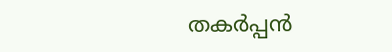തകര്‍പ്പന്‍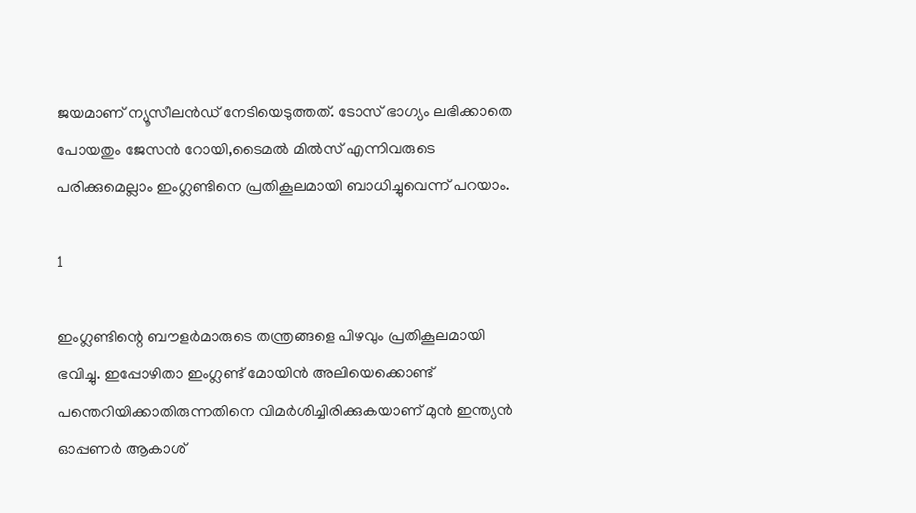ജയമാണ് ന്യൂസീലന്‍ഡ് നേടിയെടുത്തത്. ടോസ് ഭാഗ്യം ലഭിക്കാതെ പോയതും ജേസന്‍ റോയി,ടൈമല്‍ മില്‍സ് എന്നിവരുടെ പരിക്കുമെല്ലാം ഇംഗ്ലണ്ടിനെ പ്രതികൂലമായി ബാധിച്ചുവെന്ന് പറയാം.

1

ഇംഗ്ലണ്ടിന്റെ ബൗളര്‍മാരുടെ തന്ത്രങ്ങളെ പിഴവും പ്രതികൂലമായി ഭവിച്ചു. ഇപ്പോഴിതാ ഇംഗ്ലണ്ട് മോയിന്‍ അലിയെക്കൊണ്ട് പന്തെറിയിക്കാതിരുന്നതിനെ വിമര്‍ശിച്ചിരിക്കുകയാണ് മുന്‍ ഇന്ത്യന്‍ ഓപ്പണര്‍ ആകാശ്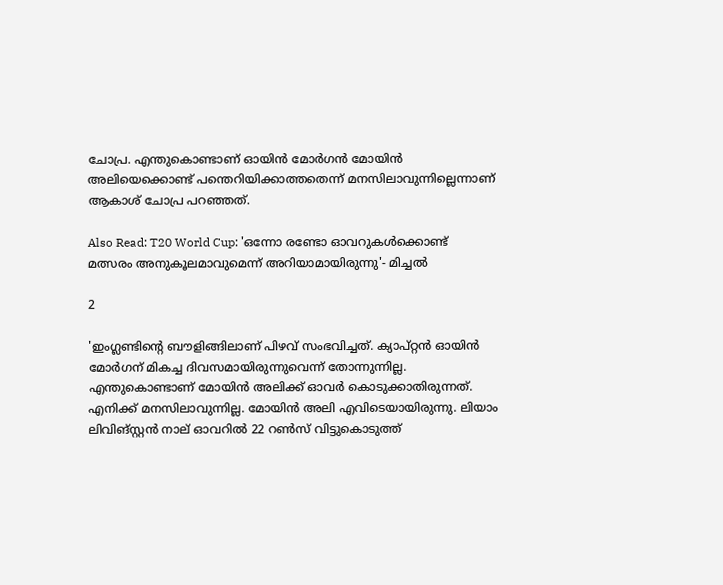ചോപ്ര. എന്തുകൊണ്ടാണ് ഓയിന്‍ മോര്‍ഗന്‍ മോയിന്‍ അലിയെക്കൊണ്ട് പന്തെറിയിക്കാത്തതെന്ന് മനസിലാവുന്നില്ലെന്നാണ് ആകാശ് ചോപ്ര പറഞ്ഞത്.

Also Read: T20 World Cup: 'ഒന്നോ രണ്ടോ ഓവറുകള്‍ക്കൊണ്ട് മത്സരം അനുകൂലമാവുമെന്ന് അറിയാമായിരുന്നു'- മിച്ചല്‍

2

'ഇംഗ്ലണ്ടിന്റെ ബൗളിങ്ങിലാണ് പിഴവ് സംഭവിച്ചത്. ക്യാപ്റ്റന്‍ ഓയിന്‍ മോര്‍ഗന് മികച്ച ദിവസമായിരുന്നുവെന്ന് തോന്നുന്നില്ല. എന്തുകൊണ്ടാണ് മോയിന്‍ അലിക്ക് ഓവര്‍ കൊടുക്കാതിരുന്നത്. എനിക്ക് മനസിലാവുന്നില്ല. മോയിന്‍ അലി എവിടെയായിരുന്നു. ലിയാം ലിവിങ്‌സ്റ്റന്‍ നാല് ഓവറില്‍ 22 റണ്‍സ് വിട്ടുകൊടുത്ത്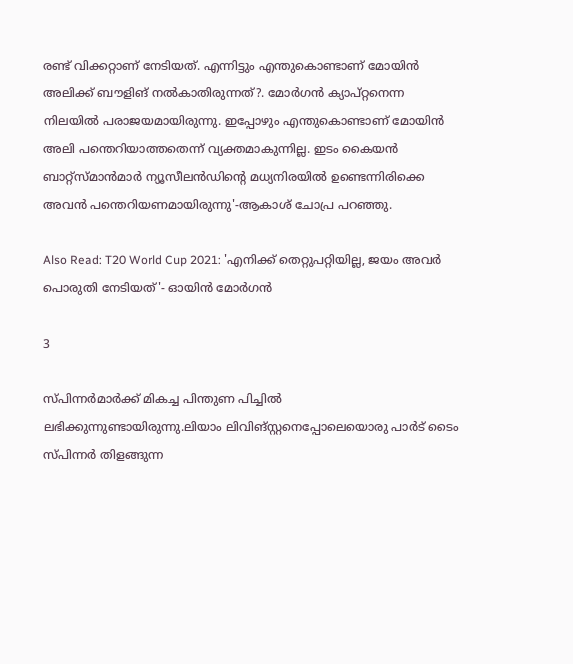രണ്ട് വിക്കറ്റാണ് നേടിയത്. എന്നിട്ടും എന്തുകൊണ്ടാണ് മോയിന്‍ അലിക്ക് ബൗളിങ് നല്‍കാതിരുന്നത്?. മോര്‍ഗന്‍ ക്യാപ്റ്റനെന്ന നിലയില്‍ പരാജയമായിരുന്നു. ഇപ്പോഴും എന്തുകൊണ്ടാണ് മോയിന്‍ അലി പന്തെറിയാത്തതെന്ന് വ്യക്തമാകുന്നില്ല. ഇടം കൈയന്‍ ബാറ്റ്‌സ്മാന്‍മാര്‍ ന്യൂസീലന്‍ഡിന്റെ മധ്യനിരയില്‍ ഉണ്ടെന്നിരിക്കെ അവന്‍ പന്തെറിയണമായിരുന്നു'-ആകാശ് ചോപ്ര പറഞ്ഞു.

Also Read: T20 World Cup 2021: 'എനിക്ക് തെറ്റുപറ്റിയില്ല, ജയം അവര്‍ പൊരുതി നേടിയത്'- ഓയിന്‍ മോര്‍ഗന്‍

3

സ്പിന്നര്‍മാര്‍ക്ക് മികച്ച പിന്തുണ പിച്ചില്‍ ലഭിക്കുന്നുണ്ടായിരുന്നു.ലിയാം ലിവിങ്സ്റ്റനെപ്പോലെയൊരു പാര്‍ട് ടൈം സ്പിന്നര്‍ തിളങ്ങുന്ന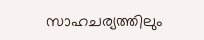സാഹചര്യത്തിലും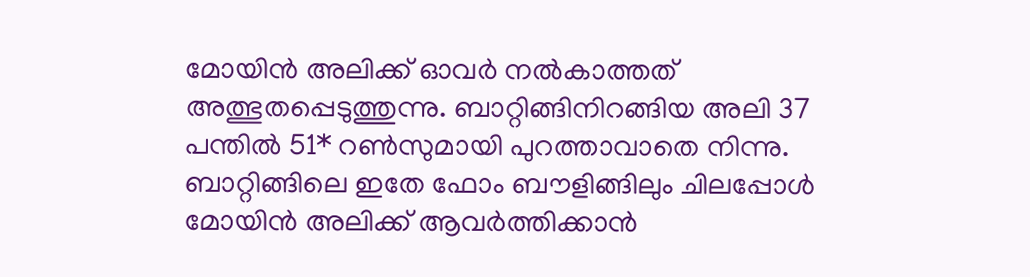മോയിന്‍ അലിക്ക് ഓവര്‍ നല്‍കാത്തത് അത്ഭുതപ്പെടുത്തുന്നു. ബാറ്റിങ്ങിനിറങ്ങിയ അലി 37 പന്തില്‍ 51* റണ്‍സുമായി പുറത്താവാതെ നിന്നു. ബാറ്റിങ്ങിലെ ഇതേ ഫോം ബൗളിങ്ങിലും ചിലപ്പോള്‍ മോയിന്‍ അലിക്ക് ആവര്‍ത്തിക്കാന്‍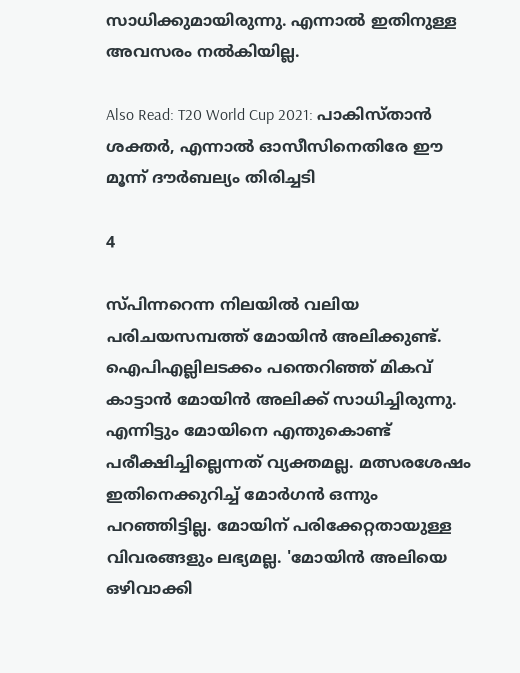സാധിക്കുമായിരുന്നു. എന്നാല്‍ ഇതിനുള്ള അവസരം നല്‍കിയില്ല.

Also Read: T20 World Cup 2021: പാകിസ്താന്‍ ശക്തര്‍, എന്നാല്‍ ഓസീസിനെതിരേ ഈ മൂന്ന് ദൗര്‍ബല്യം തിരിച്ചടി

4

സ്പിന്നറെന്ന നിലയില്‍ വലിയ പരിചയസമ്പത്ത് മോയിന്‍ അലിക്കുണ്ട്. ഐപിഎല്ലിലടക്കം പന്തെറിഞ്ഞ് മികവ് കാട്ടാന്‍ മോയിന്‍ അലിക്ക് സാധിച്ചിരുന്നു. എന്നിട്ടും മോയിനെ എന്തുകൊണ്ട് പരീക്ഷിച്ചില്ലെന്നത് വ്യക്തമല്ല. മത്സരശേഷം ഇതിനെക്കുറിച്ച് മോര്‍ഗന്‍ ഒന്നും പറഞ്ഞിട്ടില്ല. മോയിന് പരിക്കേറ്റതായുള്ള വിവരങ്ങളും ലഭ്യമല്ല. 'മോയിന്‍ അലിയെ ഒഴിവാക്കി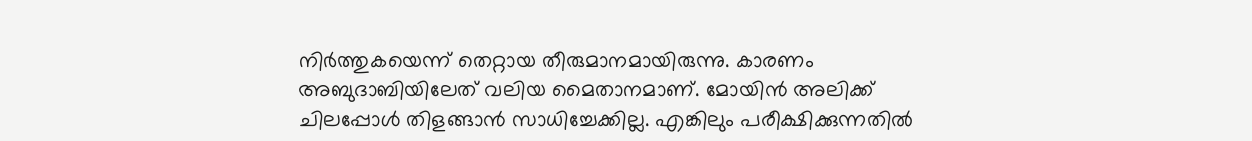നിര്‍ത്തുകയെന്ന് തെറ്റായ തീരുമാനമായിരുന്നു. കാരണം അബുദാബിയിലേത് വലിയ മൈതാനമാണ്. മോയിന്‍ അലിക്ക് ചിലപ്പോള്‍ തിളങ്ങാന്‍ സാധിച്ചേക്കില്ല. എങ്കിലും പരീക്ഷിക്കുന്നതില്‍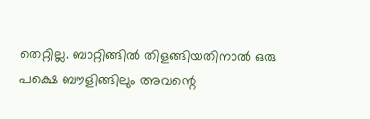തെറ്റില്ല. ബാറ്റിങ്ങില്‍ തിളങ്ങിയതിനാല്‍ ഒരു പക്ഷെ ബൗളിങ്ങിലും അവന്റെ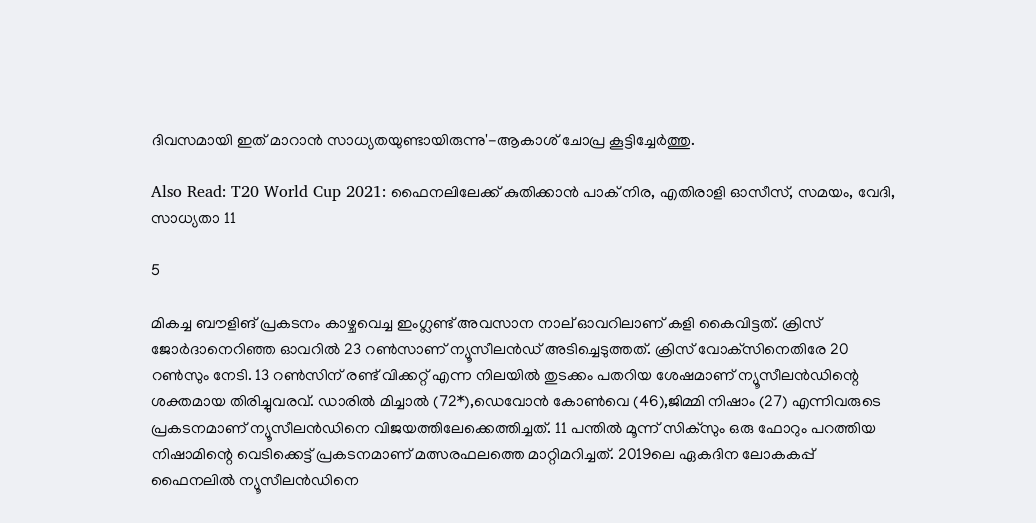ദിവസമായി ഇത് മാറാന്‍ സാധ്യതയുണ്ടായിരുന്നു'-ആകാശ് ചോപ്ര കൂട്ടിച്ചേര്‍ത്തു.

Also Read: T20 World Cup 2021: ഫൈനലിലേക്ക് കുതിക്കാന്‍ പാക് നിര, എതിരാളി ഓസീസ്, സമയം, വേദി, സാധ്യതാ 11

5

മികച്ച ബൗളിങ് പ്രകടനം കാഴ്ചവെച്ച ഇംഗ്ലണ്ട് അവസാന നാല് ഓവറിലാണ് കളി കൈവിട്ടത്. ക്രിസ് ജോര്‍ദാനെറിഞ്ഞ ഓവറില്‍ 23 റണ്‍സാണ് ന്യൂസീലന്‍ഡ് അടിച്ചെടുത്തത്. ക്രിസ് വോക്‌സിനെതിരേ 20 റണ്‍സും നേടി. 13 റണ്‍സിന് രണ്ട് വിക്കറ്റ് എന്ന നിലയില്‍ തുടക്കം പതറിയ ശേഷമാണ് ന്യൂസീലന്‍ഡിന്റെ ശക്തമായ തിരിച്ചുവരവ്. ഡാരില്‍ മിച്ചാല്‍ (72*),ഡെവോന്‍ കോണ്‍വെ (46),ജിമ്മി നിഷാം (27) എന്നിവരുടെ പ്രകടനമാണ് ന്യൂസീലന്‍ഡിനെ വിജയത്തിലേക്കെത്തിച്ചത്. 11 പന്തില്‍ മൂന്ന് സിക്‌സും ഒരു ഫോറും പറത്തിയ നിഷാമിന്റെ വെടിക്കെട്ട് പ്രകടനമാണ് മത്സരഫലത്തെ മാറ്റിമറിച്ചത്. 2019ലെ ഏകദിന ലോകകപ്പ് ഫൈനലില്‍ ന്യൂസീലന്‍ഡിനെ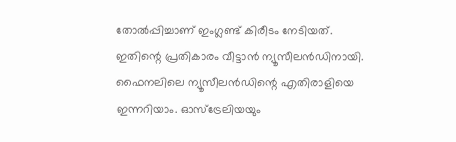തോല്‍പ്പിച്ചാണ് ഇംഗ്ലണ്ട് കിരീടം നേടിയത്. ഇതിന്റെ പ്രതികാരം വീട്ടാന്‍ ന്യൂസീലന്‍ഡിനായി. ഫൈനലിലെ ന്യൂസീലന്‍ഡിന്റെ എതിരാളിയെ ഇന്നറിയാം. ഓസ്‌ട്രേലിയയും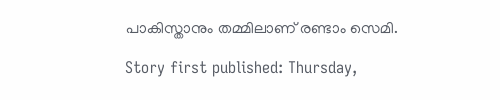പാകിസ്താനും തമ്മിലാണ് രണ്ടാം സെമി.

Story first published: Thursday,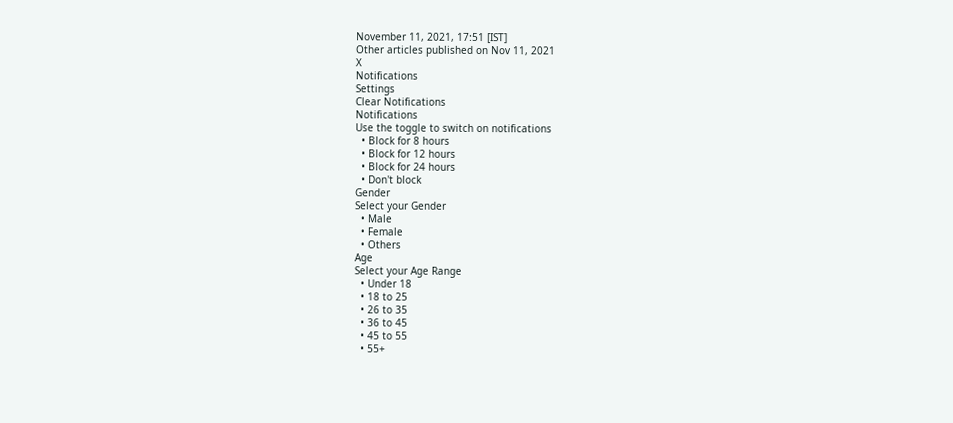November 11, 2021, 17:51 [IST]
Other articles published on Nov 11, 2021
X
Notifications
Settings
Clear Notifications
Notifications
Use the toggle to switch on notifications
  • Block for 8 hours
  • Block for 12 hours
  • Block for 24 hours
  • Don't block
Gender
Select your Gender
  • Male
  • Female
  • Others
Age
Select your Age Range
  • Under 18
  • 18 to 25
  • 26 to 35
  • 36 to 45
  • 45 to 55
  • 55+